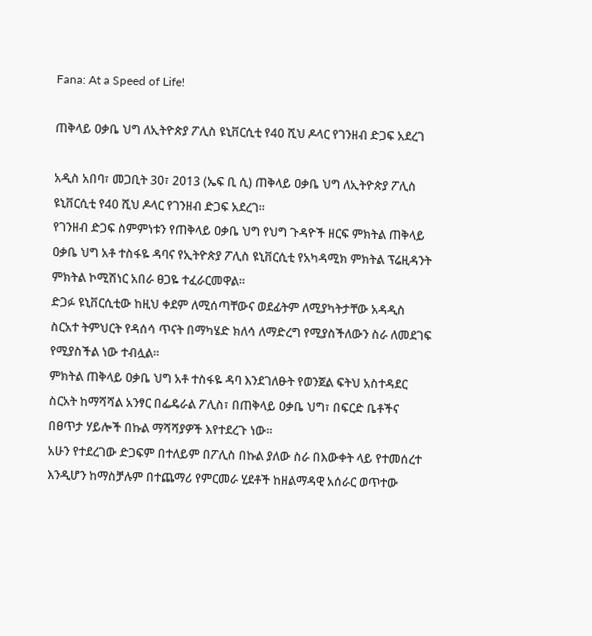Fana: At a Speed of Life!

ጠቅላይ ዐቃቤ ህግ ለኢትዮጵያ ፖሊስ ዩኒቨርሲቲ የ40 ሺህ ዶላር የገንዘብ ድጋፍ አደረገ

አዲስ አበባ፣ መጋቢት 30፣ 2013 (ኤፍ ቢ ሲ) ጠቅላይ ዐቃቤ ህግ ለኢትዮጵያ ፖሊስ ዩኒቨርሲቲ የ40 ሺህ ዶላር የገንዘብ ድጋፍ አደረገ፡፡
የገንዘብ ድጋፍ ስምምነቱን የጠቅላይ ዐቃቤ ህግ የህግ ጉዳዮች ዘርፍ ምክትል ጠቅላይ ዐቃቤ ህግ አቶ ተስፋዬ ዳባና የኢትዮጵያ ፖሊስ ዩኒቨርሲቲ የአካዳሚክ ምክትል ፕሬዚዳንት ምክትል ኮሚሽነር አበራ ፀጋዬ ተፈራርመዋል፡፡
ድጋፉ ዩኒቨርሲቲው ከዚህ ቀደም ለሚሰጣቸውና ወደፊትም ለሚያካትታቸው አዳዲስ ስርአተ ትምህርት የዳሰሳ ጥናት በማካሄድ ክለሳ ለማድረግ የሚያስችለውን ስራ ለመደገፍ የሚያስችል ነው ተብሏል፡፡
ምክትል ጠቅላይ ዐቃቤ ህግ አቶ ተስፋዬ ዳባ እንደገለፁት የወንጀል ፍትህ አስተዳደር ስርአት ከማሻሻል አንፃር በፌዴራል ፖሊስ፣ በጠቅላይ ዐቃቤ ህግ፣ በፍርድ ቤቶችና በፀጥታ ሃይሎች በኩል ማሻሻያዎች እየተደረጉ ነው፡፡
አሁን የተደረገው ድጋፍም በተለይም በፖሊስ በኩል ያለው ስራ በእውቀት ላይ የተመሰረተ እንዲሆን ከማስቻሉም በተጨማሪ የምርመራ ሂደቶች ከዘልማዳዊ አሰራር ወጥተው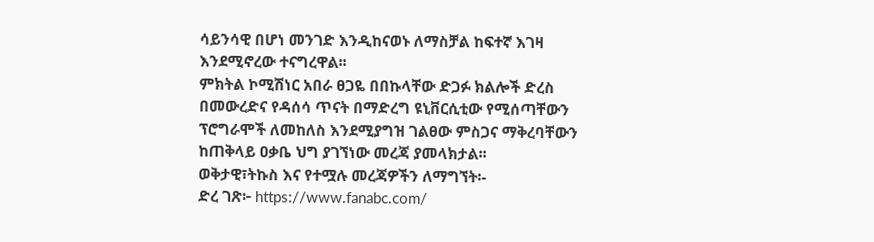ሳይንሳዊ በሆነ መንገድ እንዲከናወኑ ለማስቻል ከፍተኛ እገዛ እንደሚኖረው ተናግረዋል፡፡
ምክትል ኮሚሽነር አበራ ፀጋዬ በበኩላቸው ድጋፉ ክልሎች ድረስ በመውረድና የዳሰሳ ጥናት በማድረግ ዩኒቨርሲቲው የሚሰጣቸውን ፕሮግራሞች ለመከለስ እንደሚያግዝ ገልፀው ምስጋና ማቅረባቸውን ከጠቅላይ ዐቃቤ ህግ ያገኘነው መረጃ ያመላክታል፡፡
ወቅታዊ፣ትኩስ እና የተሟሉ መረጃዎችን ለማግኘት፡-
ድረ ገጽ፦ https://www.fanabc.com/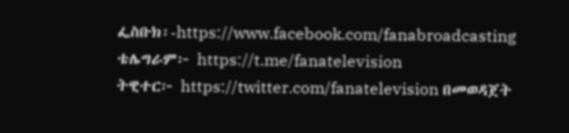ፌስቡክ፡-https://www.facebook.com/fanabroadcasting
ቴሌግራም፦ https://t.me/fanatelevision
ትዊተር፦ https://twitter.com/fanatelevision በመወዳጀት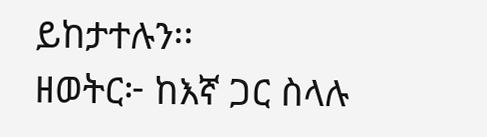ይከታተሉን፡፡
ዘወትር፦ ከእኛ ጋር ስላሉ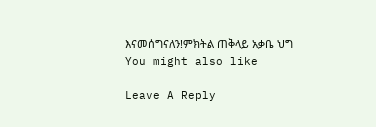እናመሰግናለን!ምክትል ጠቅላይ አቃቤ ህግ
You might also like

Leave A Reply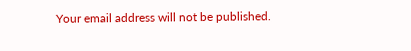Your email address will not be published.